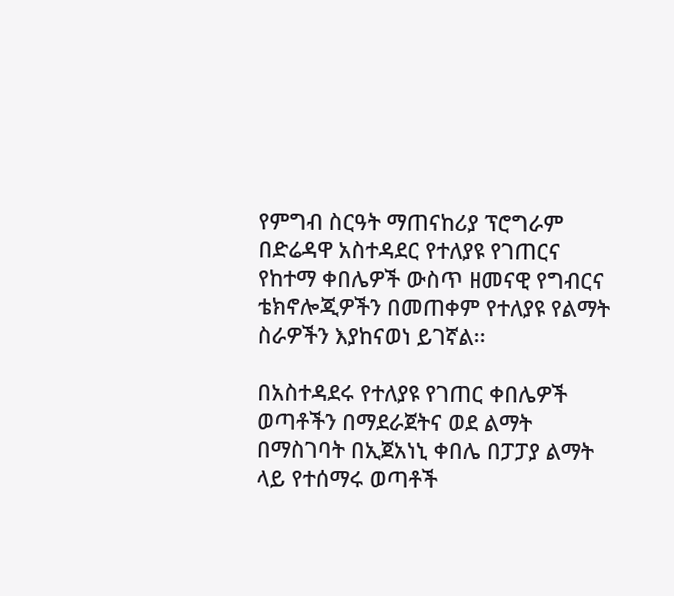የምግብ ስርዓት ማጠናከሪያ ፕሮግራም በድሬዳዋ አስተዳደር የተለያዩ የገጠርና የከተማ ቀበሌዎች ውስጥ ዘመናዊ የግብርና ቴክኖሎጂዎችን በመጠቀም የተለያዩ የልማት ስራዎችን እያከናወነ ይገኛል፡፡

በአስተዳደሩ የተለያዩ የገጠር ቀበሌዎች ወጣቶችን በማደራጀትና ወደ ልማት በማስገባት በኢጀአነኒ ቀበሌ በፓፓያ ልማት ላይ የተሰማሩ ወጣቶች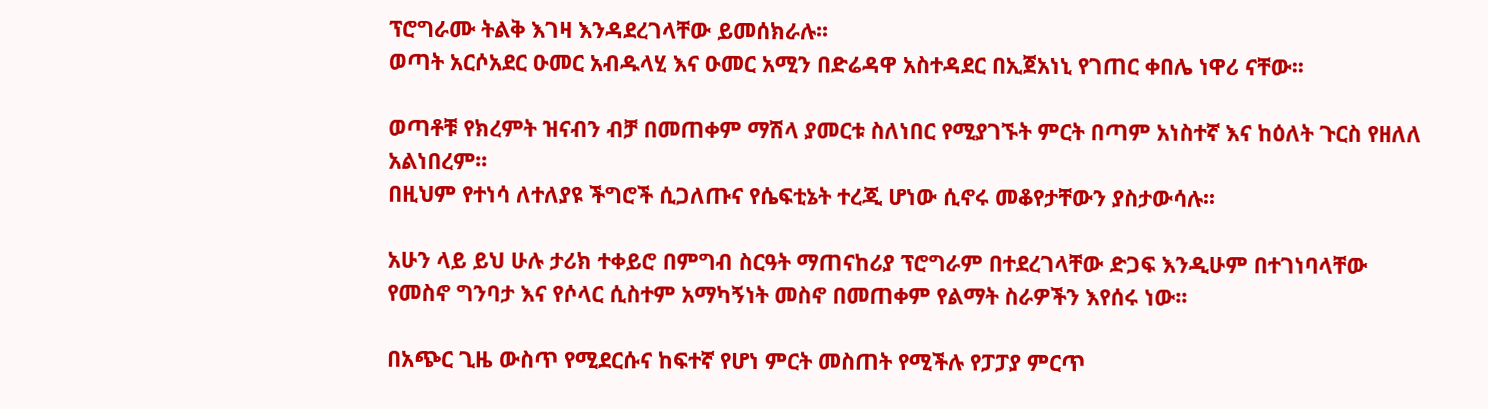ፕሮግራሙ ትልቅ እገዛ እንዳደረገላቸው ይመሰክራሉ፡፡
ወጣት አርሶአደር ዑመር አብዱላሂ እና ዑመር አሚን በድሬዳዋ አስተዳደር በኢጀአነኒ የገጠር ቀበሌ ነዋሪ ናቸው፡፡

ወጣቶቹ የክረምት ዝናብን ብቻ በመጠቀም ማሽላ ያመርቱ ስለነበር የሚያገኙት ምርት በጣም አነስተኛ እና ከዕለት ጉርስ የዘለለ አልነበረም፡፡
በዚህም የተነሳ ለተለያዩ ችግሮች ሲጋለጡና የሴፍቲኔት ተረጂ ሆነው ሲኖሩ መቆየታቸውን ያስታውሳሉ፡፡

አሁን ላይ ይህ ሁሉ ታሪክ ተቀይሮ በምግብ ስርዓት ማጠናከሪያ ፕሮግራም በተደረገላቸው ድጋፍ እንዲሁም በተገነባላቸው የመስኖ ግንባታ እና የሶላር ሲስተም አማካኝነት መስኖ በመጠቀም የልማት ስራዎችን እየሰሩ ነው፡፡

በአጭር ጊዜ ውስጥ የሚደርሱና ከፍተኛ የሆነ ምርት መስጠት የሚችሉ የፓፓያ ምርጥ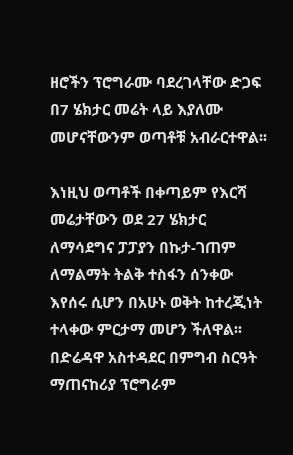ዘሮችን ፕሮግራሙ ባደረገላቸው ድጋፍ በ7 ሄክታር መሬት ላይ እያለሙ መሆናቸውንም ወጣቶቹ አብራርተዋል፡፡

እነዚህ ወጣቶች በቀጣይም የእርሻ መሬታቸውን ወደ 27 ሄክታር ለማሳደግና ፓፓያን በኩታ-ገጠም ለማልማት ትልቅ ተስፋን ሰንቀው እየሰሩ ሲሆን በአሁኑ ወቅት ከተረጂነት ተላቀው ምርታማ መሆን ችለዋል፡፡
በድሬዳዋ አስተዳደር በምግብ ስርዓት ማጠናከሪያ ፕሮግራም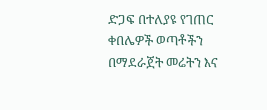ድጋፍ በተለያዩ የገጠር ቀበሌዎች ወጣቶችን በማደራጀት መሬትን እና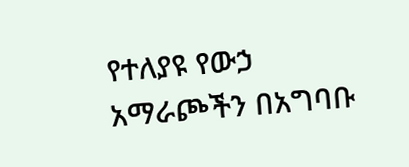የተለያዩ የውኃ አማራጮችን በአግባቡ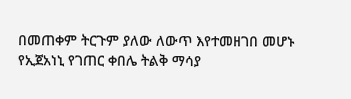በመጠቀም ትርጉም ያለው ለውጥ እየተመዘገበ መሆኑ የኢጀአነኒ የገጠር ቀበሌ ትልቅ ማሳያ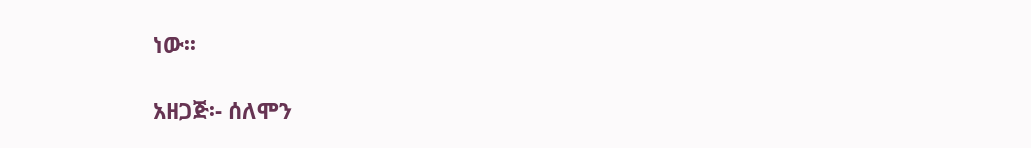ነው፡፡

አዘጋጅ፡- ሰለሞን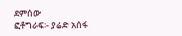ደምሰው
ፎቶግራፍ፡- ያሬድ አሰፋ